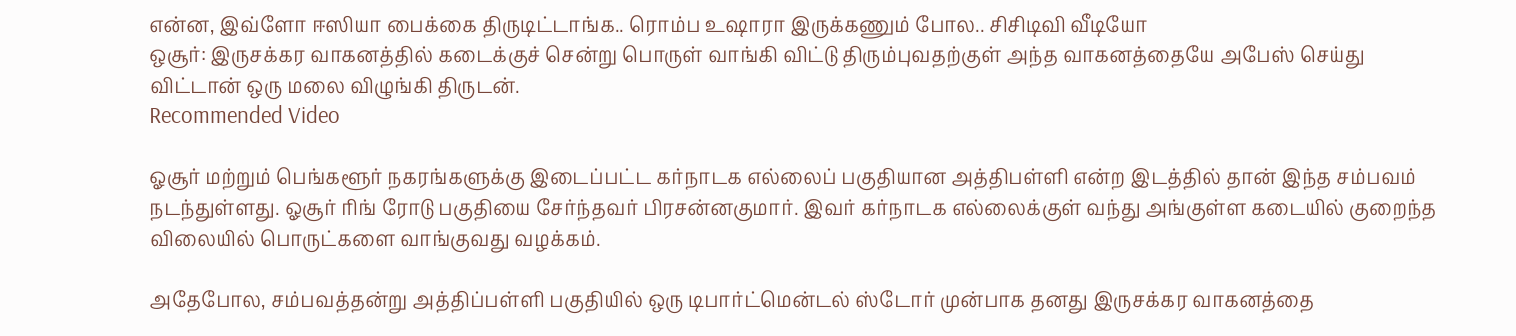என்ன, இவ்ளோ ஈஸியா பைக்கை திருடிட்டாங்க.. ரொம்ப உஷாரா இருக்கணும் போல.. சிசிடிவி வீடியோ
ஒசூர்: இருசக்கர வாகனத்தில் கடைக்குச் சென்று பொருள் வாங்கி விட்டு திரும்புவதற்குள் அந்த வாகனத்தையே அபேஸ் செய்து விட்டான் ஒரு மலை விழுங்கி திருடன்.
Recommended Video

ஓசூர் மற்றும் பெங்களூர் நகரங்களுக்கு இடைப்பட்ட கர்நாடக எல்லைப் பகுதியான அத்திபள்ளி என்ற இடத்தில் தான் இந்த சம்பவம் நடந்துள்ளது. ஓசூர் ரிங் ரோடு பகுதியை சேர்ந்தவர் பிரசன்னகுமார். இவர் கர்நாடக எல்லைக்குள் வந்து அங்குள்ள கடையில் குறைந்த விலையில் பொருட்களை வாங்குவது வழக்கம்.

அதேபோல, சம்பவத்தன்று அத்திப்பள்ளி பகுதியில் ஒரு டிபார்ட்மென்டல் ஸ்டோர் முன்பாக தனது இருசக்கர வாகனத்தை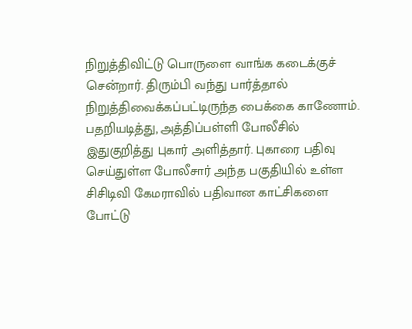நிறுத்திவிட்டு பொருளை வாங்க கடைக்குச் சென்றார். திரும்பி வந்து பார்த்தால் நிறுத்திவைக்கப்பட்டிருந்த பைக்கை காணோம்.
பதறியடித்து, அத்திப்பள்ளி போலீசில் இதுகுறித்து புகார் அளித்தார். புகாரை பதிவு செய்துள்ள போலீசார் அந்த பகுதியில் உள்ள சிசிடிவி கேமராவில் பதிவான காட்சிகளை போட்டு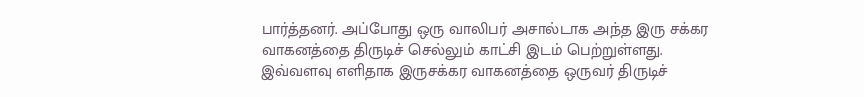பார்த்தனர். அப்போது ஒரு வாலிபர் அசால்டாக அந்த இரு சக்கர வாகனத்தை திருடிச் செல்லும் காட்சி இடம் பெற்றுள்ளது.
இவ்வளவு எளிதாக இருசக்கர வாகனத்தை ஒருவர் திருடிச்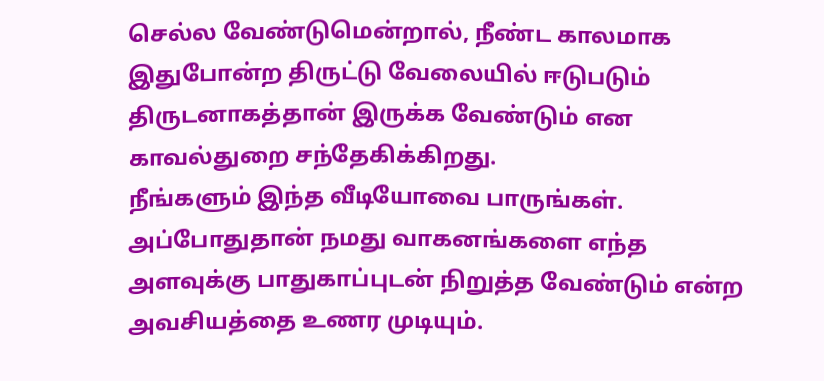செல்ல வேண்டுமென்றால், நீண்ட காலமாக இதுபோன்ற திருட்டு வேலையில் ஈடுபடும் திருடனாகத்தான் இருக்க வேண்டும் என காவல்துறை சந்தேகிக்கிறது.
நீங்களும் இந்த வீடியோவை பாருங்கள். அப்போதுதான் நமது வாகனங்களை எந்த அளவுக்கு பாதுகாப்புடன் நிறுத்த வேண்டும் என்ற அவசியத்தை உணர முடியும்.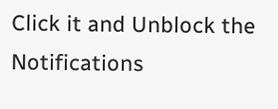Click it and Unblock the Notifications